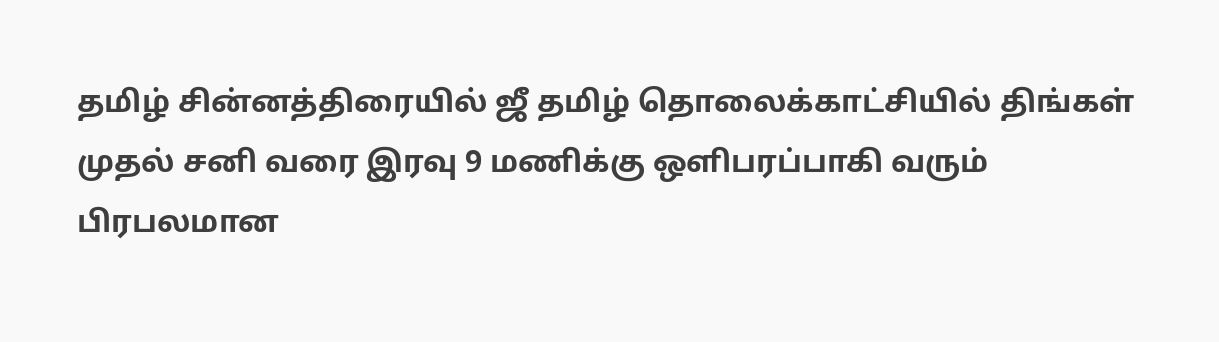தமிழ் சின்னத்திரையில் ஜீ தமிழ் தொலைக்காட்சியில் திங்கள் முதல் சனி வரை இரவு 9 மணிக்கு ஒளிபரப்பாகி வரும் பிரபலமான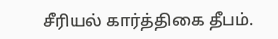சீரியல் கார்த்திகை தீபம்.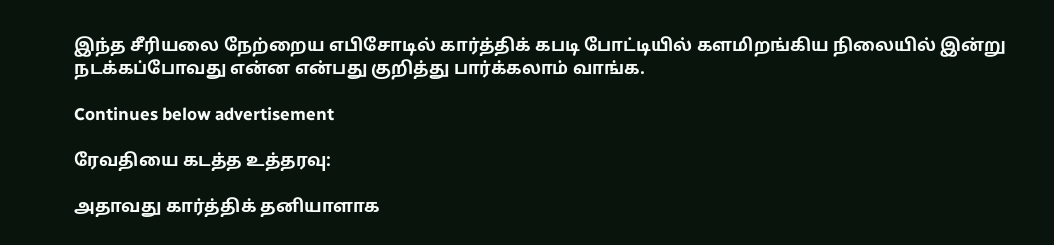இந்த சீரியலை நேற்றைய எபிசோடில் கார்த்திக் கபடி போட்டியில் களமிறங்கிய நிலையில் இன்று நடக்கப்போவது என்ன என்பது குறித்து பார்க்கலாம் வாங்க.

Continues below advertisement

ரேவதியை கடத்த உத்தரவு:

அதாவது கார்த்திக் தனியாளாக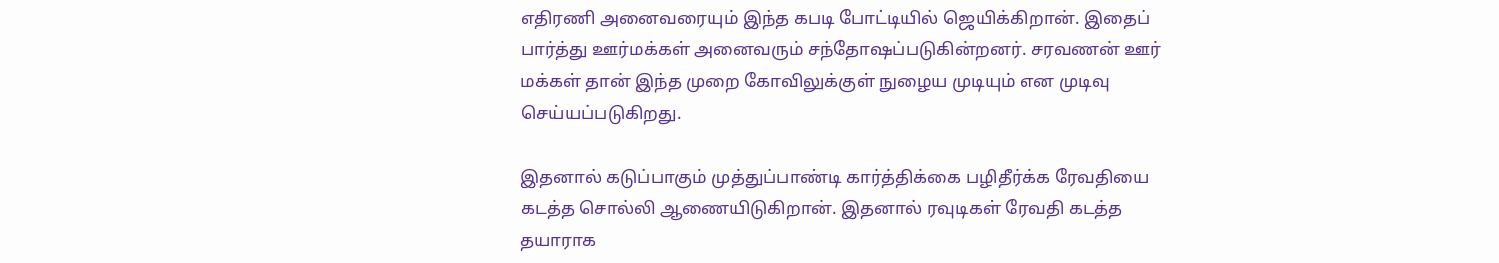எதிரணி அனைவரையும் இந்த கபடி போட்டியில் ஜெயிக்கிறான். இதைப் பார்த்து ஊர்மக்கள் அனைவரும் சந்தோஷப்படுகின்றனர். சரவணன் ஊர் மக்கள் தான் இந்த முறை கோவிலுக்குள் நுழைய முடியும் என முடிவு செய்யப்படுகிறது.

இதனால் கடுப்பாகும் முத்துப்பாண்டி கார்த்திக்கை பழிதீர்க்க ரேவதியை கடத்த சொல்லி ஆணையிடுகிறான். இதனால் ரவுடிகள் ரேவதி கடத்த தயாராக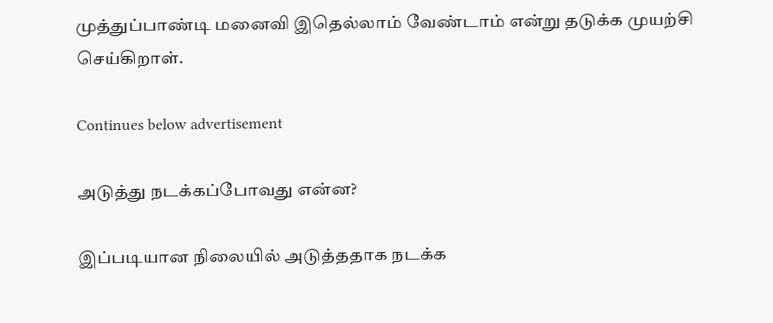முத்துப்பாண்டி மனைவி இதெல்லாம் வேண்டாம் என்று தடுக்க முயற்சி செய்கிறாள்.

Continues below advertisement

அடுத்து நடக்கப்போவது என்ன?

இப்படியான நிலையில் அடுத்ததாக நடக்க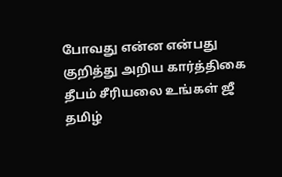போவது என்ன என்பது குறித்து அறிய கார்த்திகை தீபம் சீரியலை உங்கள் ஜீ தமிழ்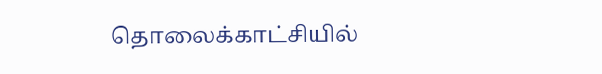தொலைக்காட்சியில்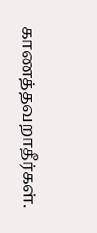காணத்தவறாதீர்கள்.